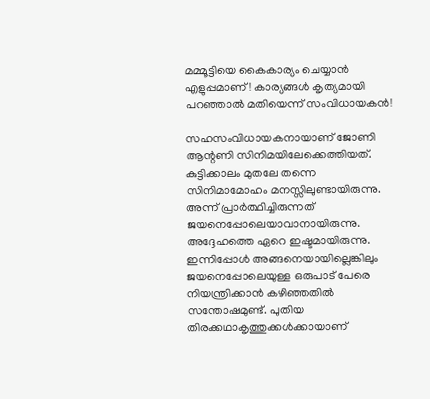മമ്മൂട്ടിയെ കൈകാര്യം ചെയ്യാന്‍ എളുപ്പമാണ്! കാര്യങ്ങള്‍ കൃത്യമായി പറഞ്ഞാല്‍ മതിയെന്ന് സംവിധായകന്‍!

സഹസംവിധായകനായാണ് ജോണി ആന്റണി സിനിമയിലേക്കെത്തിയത്. കുട്ടിക്കാലം മുതലേ തന്നെ സിനിമാമോഹം മനസ്സിലുണ്ടായിരുന്നു. അന്ന് പ്രാര്‍ത്ഥിച്ചിരുന്നത് ജയനെപ്പോലെയാവാനായിരുന്നു. അദ്ദേഹത്തെ ഏറെ ഇഷ്ടമായിരുന്നു. ഇന്നിപ്പോള്‍ അങ്ങനെയായില്ലെങ്കിലും ജയനെപ്പോലെയുള്ള ഒരുപാട് പേരെ നിയന്ത്രിക്കാന്‍ കഴിഞ്ഞതില്‍ സന്തോഷമുണ്ട്. പുതിയ തിരക്കഥാകൃത്തുക്കള്‍ക്കായാണ്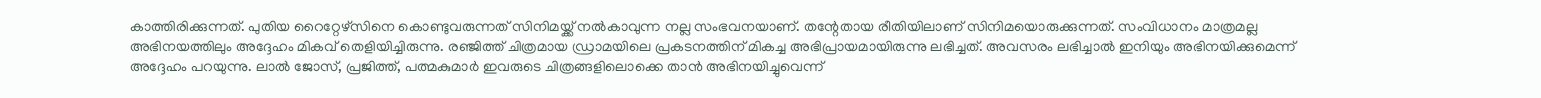കാത്തിരിക്കുന്നത്. പുതിയ റൈറ്റേഴ്‌സിനെ കൊണ്ടുവരുന്നത് സിനിമയ്ക്ക് നല്‍കാവുന്ന നല്ല സംഭവനയാണ്. തന്റേതായ രീതിയിലാണ് സിനിമയൊരുക്കുന്നത്. സംവിധാനം മാത്രമല്ല അഭിനയത്തിലും അദ്ദേഹം മികവ് തെളിയിച്ചിരുന്നു. രഞ്ജിത്ത് ചിത്രമായ ഡ്രാമയിലെ പ്രകടനത്തിന് മികച്ച അഭിപ്രായമായിരുന്നു ലഭിച്ചത്. അവസരം ലഭിച്ചാല്‍ ഇനിയും അഭിനയിക്കുമെന്ന് അദ്ദേഹം പറയുന്നു. ലാല്‍ ജോസ്, പ്രജിത്ത്, പത്മകുമാര്‍ ഇവരുടെ ചിത്രങ്ങളിലൊക്കെ താന്‍ അഭിനയിച്ചുവെന്ന്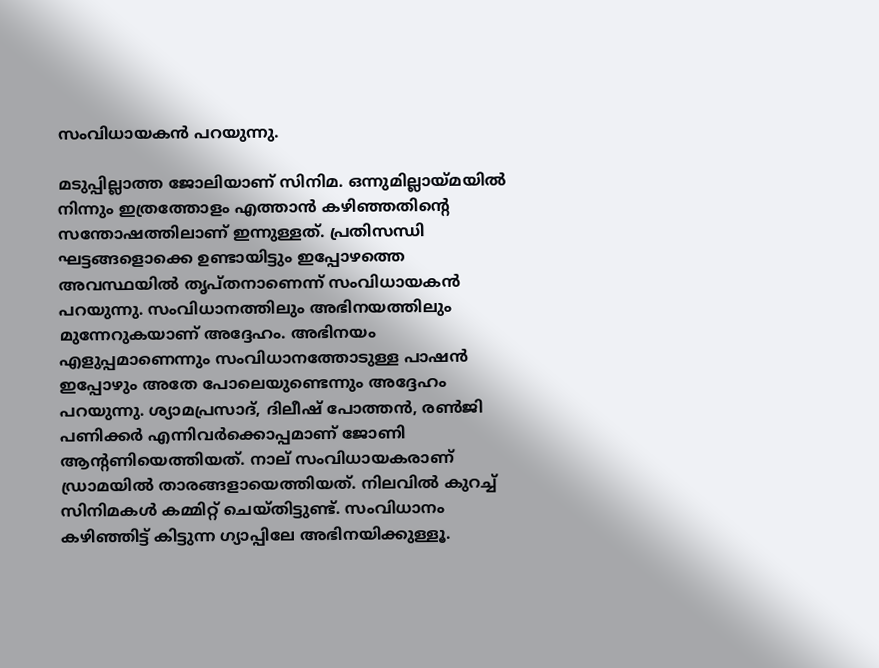സംവിധായകന്‍ പറയുന്നു.

മടുപ്പില്ലാത്ത ജോലിയാണ് സിനിമ. ഒന്നുമില്ലായ്മയില്‍ നിന്നും ഇത്രത്തോളം എത്താന്‍ കഴിഞ്ഞതിന്റെ സന്തോഷത്തിലാണ് ഇന്നുള്ളത്. പ്രതിസന്ധി ഘട്ടങ്ങളൊക്കെ ഉണ്ടായിട്ടും ഇപ്പോഴത്തെ അവസ്ഥയില്‍ തൃപ്തനാണെന്ന് സംവിധായകന്‍ പറയുന്നു. സംവിധാനത്തിലും അഭിനയത്തിലും മുന്നേറുകയാണ് അദ്ദേഹം. അഭിനയം എളുപ്പമാണെന്നും സംവിധാനത്തോടുള്ള പാഷന്‍ ഇപ്പോഴും അതേ പോലെയുണ്ടെന്നും അദ്ദേഹം പറയുന്നു. ശ്യാമപ്രസാദ്, ദിലീഷ് പോത്തന്‍, രണ്‍ജി പണിക്കര്‍ എന്നിവര്‍ക്കൊപ്പമാണ് ജോണി ആന്റണിയെത്തിയത്. നാല് സംവിധായകരാണ് ഡ്രാമയില്‍ താരങ്ങളായെത്തിയത്. നിലവില്‍ കുറച്ച് സിനിമകള്‍ കമ്മിറ്റ് ചെയ്തിട്ടുണ്ട്. സംവിധാനം കഴിഞ്ഞിട്ട് കിട്ടുന്ന ഗ്യാപ്പിലേ അഭിനയിക്കുള്ളൂ.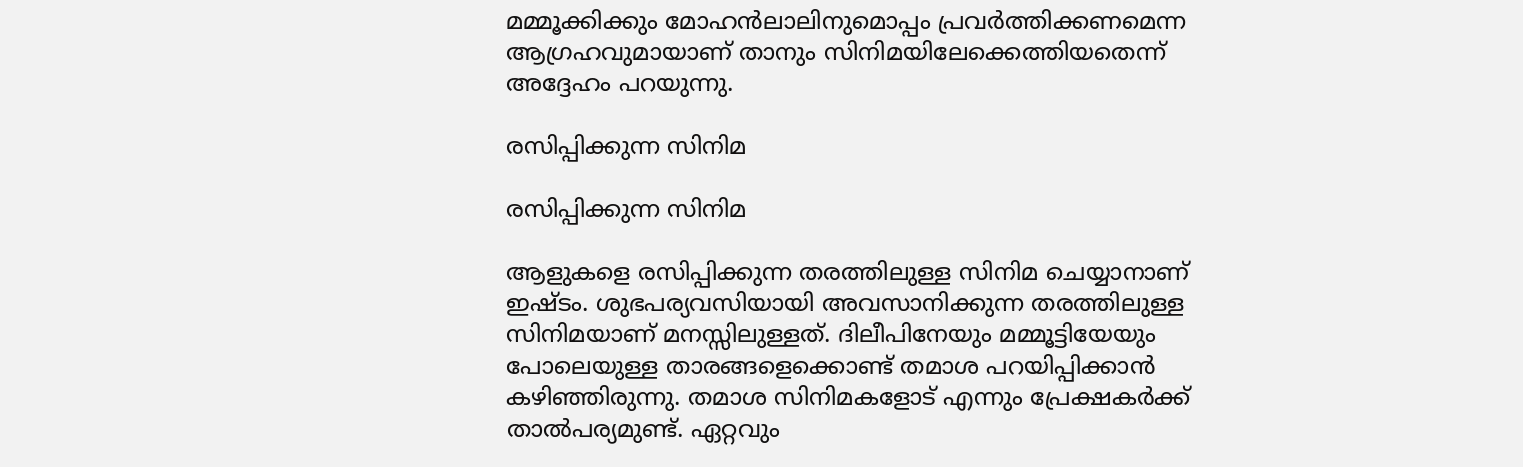മമ്മൂക്കിക്കും മോഹന്‍ലാലിനുമൊപ്പം പ്രവര്‍ത്തിക്കണമെന്ന ആഗ്രഹവുമായാണ് താനും സിനിമയിലേക്കെത്തിയതെന്ന് അദ്ദേഹം പറയുന്നു.

രസിപ്പിക്കുന്ന സിനിമ

രസിപ്പിക്കുന്ന സിനിമ

ആളുകളെ രസിപ്പിക്കുന്ന തരത്തിലുള്ള സിനിമ ചെയ്യാനാണ് ഇഷ്ടം. ശുഭപര്യവസിയായി അവസാനിക്കുന്ന തരത്തിലുള്ള സിനിമയാണ് മനസ്സിലുള്ളത്. ദിലീപിനേയും മമ്മൂട്ടിയേയും പോലെയുള്ള താരങ്ങളെക്കൊണ്ട് തമാശ പറയിപ്പിക്കാന്‍ കഴിഞ്ഞിരുന്നു. തമാശ സിനിമകളോട് എന്നും പ്രേക്ഷകര്‍ക്ക് താല്‍പര്യമുണ്ട്. ഏറ്റവും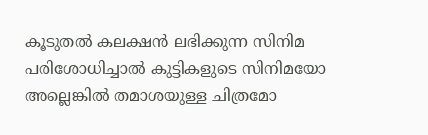കൂടുതല്‍ കലക്ഷന്‍ ലഭിക്കുന്ന സിനിമ പരിശോധിച്ചാല്‍ കുട്ടികളുടെ സിനിമയോ അല്ലെങ്കില്‍ തമാശയുള്ള ചിത്രമോ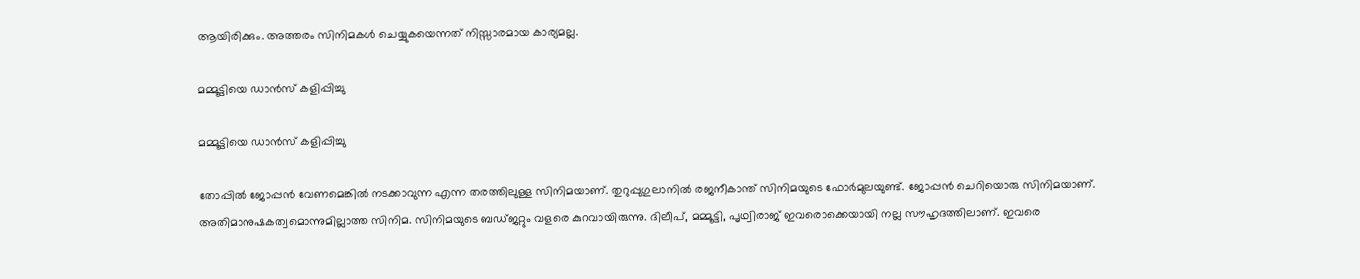ആയിരിക്കും. അത്തരം സിനിമകള്‍ ചെയ്യുകയെന്നത് നിസ്സാരമായ കാര്യമല്ല.

മമ്മൂട്ടിയെ ഡാന്‍സ് കളിപ്പിച്ചു

മമ്മൂട്ടിയെ ഡാന്‍സ് കളിപ്പിച്ചു

തോപ്പില്‍ ജോപ്പന്‍ വേണമെങ്കില്‍ നടക്കാവുന്ന എന്ന തരത്തിലുള്ള സിനിമയാണ്. തുറുപ്പുഗുലാനില്‍ രജനീകാന്ത് സിനിമയുടെ ഫോര്‍മുലയുണ്ട്. ജോപ്പന്‍ ചെറിയൊരു സിനിമയാണ്. അതിമാനുഷകത്വമൊന്നുമില്ലാത്ത സിനിമ. സിനിമയുടെ ബഡ്ജറ്റും വളരെ കുറവായിരുന്നു. ദിലീപ്, മമ്മൂട്ടി, പൃഥ്വിരാജ് ഇവരൊക്കെയായി നല്ല സൗഹൃദത്തിലാണ്. ഇവരെ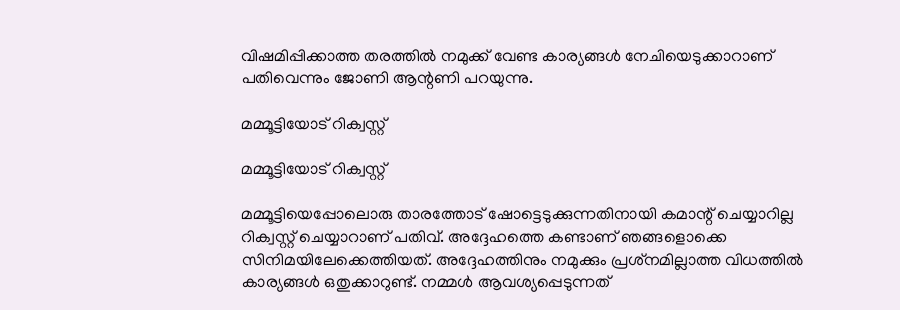വിഷമിപ്പിക്കാത്ത തരത്തില്‍ നമുക്ക് വേണ്ട കാര്യങ്ങള്‍ നേചിയെടുക്കാറാണ് പതിവെന്നും ജോണി ആന്റണി പറയുന്നു.

മമ്മൂട്ടിയോട് റിക്വസ്റ്റ്

മമ്മൂട്ടിയോട് റിക്വസ്റ്റ്

മമ്മൂട്ടിയെപ്പോലൊരു താരത്തോട് ഷോട്ടെടുക്കുന്നതിനായി കമാന്റ് ചെയ്യാറില്ല റിക്വസ്റ്റ് ചെയ്യാറാണ് പതിവ്. അദ്ദേഹത്തെ കണ്ടാണ് ഞങ്ങളൊക്കെ സിനിമയിലേക്കെത്തിയത്. അദ്ദേഹത്തിനും നമുക്കും പ്രശ്‌നമില്ലാത്ത വിധത്തില്‍ കാര്യങ്ങള്‍ ഒതുക്കാറുണ്ട്. നമ്മള്‍ ആവശ്യപ്പെടുന്നത്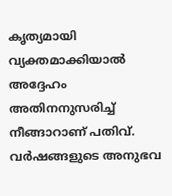കൃത്യമായി വ്യക്തമാക്കിയാല്‍ അദ്ദേഹം അതിനനുസരിച്ച് നീങ്ങാറാണ് പതിവ്. വര്‍ഷങ്ങളുടെ അനുഭവ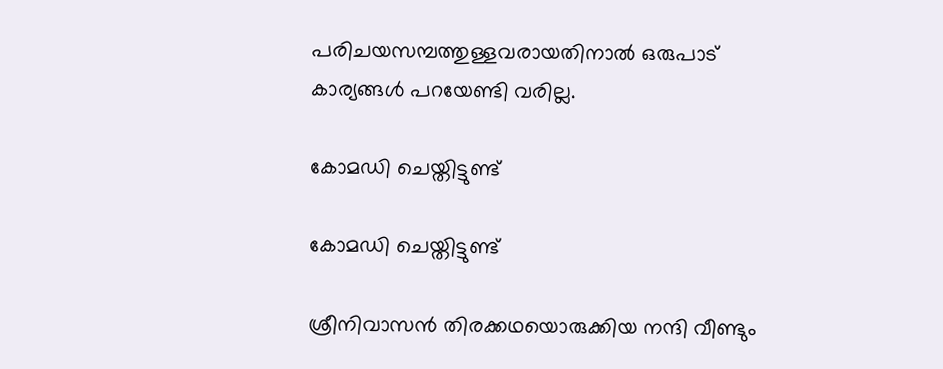പരിചയസമ്പത്തുള്ളവരായതിനാല്‍ ഒരുപാട് കാര്യങ്ങള്‍ പറയേണ്ടി വരില്ല.

കോമഡി ചെയ്തിട്ടുണ്ട്

കോമഡി ചെയ്തിട്ടുണ്ട്

ശ്രീനിവാസന്‍ തിരക്കഥയൊരുക്കിയ നന്ദി വീണ്ടും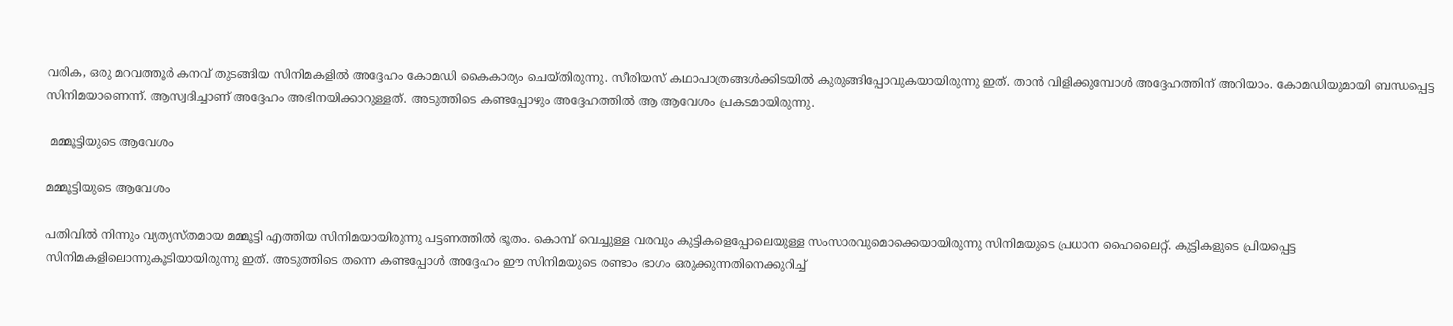വരിക, ഒരു മറവത്തൂര്‍ കനവ് തുടങ്ങിയ സിനിമകളില്‍ അദ്ദേഹം കോമഡി കൈകാര്യം ചെയ്തിരുന്നു. സീരിയസ് കഥാപാത്രങ്ങള്‍ക്കിടയില്‍ കുരുങ്ങിപ്പോവുകയായിരുന്നു ഇത്. താന്‍ വിളിക്കുമ്പോള്‍ അദ്ദേഹത്തിന് അറിയാം. കോമഡിയുമായി ബന്ധപ്പെട്ട സിനിമയാണെന്ന്. ആസ്വദിച്ചാണ് അദ്ദേഹം അഭിനയിക്കാറുള്ളത്. അടുത്തിടെ കണ്ടപ്പോഴും അദ്ദേഹത്തില്‍ ആ ആവേശം പ്രകടമായിരുന്നു.

 മമ്മൂട്ടിയുടെ ആവേശം

മമ്മൂട്ടിയുടെ ആവേശം

പതിവില്‍ നിന്നും വ്യത്യസ്തമായ മമ്മൂട്ടി എത്തിയ സിനിമയായിരുന്നു പട്ടണത്തില്‍ ഭൂതം. കൊമ്പ് വെച്ചുള്ള വരവും കുട്ടികളെപ്പോലെയുള്ള സംസാരവുമൊക്കെയായിരുന്നു സിനിമയുടെ പ്രധാന ഹൈലൈറ്റ്. കുട്ടികളുടെ പ്രിയപ്പെട്ട സിനിമകളിലൊന്നുകൂടിയായിരുന്നു ഇത്. അടുത്തിടെ തന്നെ കണ്ടപ്പോള്‍ അദ്ദേഹം ഈ സിനിമയുടെ രണ്ടാം ഭാഗം ഒരുക്കുന്നതിനെക്കുറിച്ച്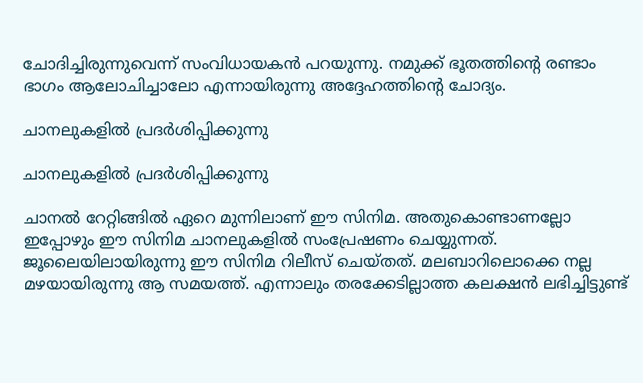ചോദിച്ചിരുന്നുവെന്ന് സംവിധായകന്‍ പറയുന്നു. നമുക്ക് ഭൂതത്തിന്റെ രണ്ടാം ഭാഗം ആലോചിച്ചാലോ എന്നായിരുന്നു അദ്ദേഹത്തിന്റെ ചോദ്യം.

ചാനലുകളില്‍ പ്രദര്‍ശിപ്പിക്കുന്നു

ചാനലുകളില്‍ പ്രദര്‍ശിപ്പിക്കുന്നു

ചാനല്‍ റേറ്റിങ്ങില്‍ ഏറെ മുന്നിലാണ് ഈ സിനിമ. അതുകൊണ്ടാണല്ലോ ഇപ്പോഴും ഈ സിനിമ ചാനലുകളില്‍ സംപ്രേഷണം ചെയ്യുന്നത്. ജൂലൈയിലായിരുന്നു ഈ സിനിമ റിലീസ് ചെയ്തത്. മലബാറിലൊക്കെ നല്ല മഴയായിരുന്നു ആ സമയത്ത്. എന്നാലും തരക്കേടില്ലാത്ത കലക്ഷന്‍ ലഭിച്ചിട്ടുണ്ട്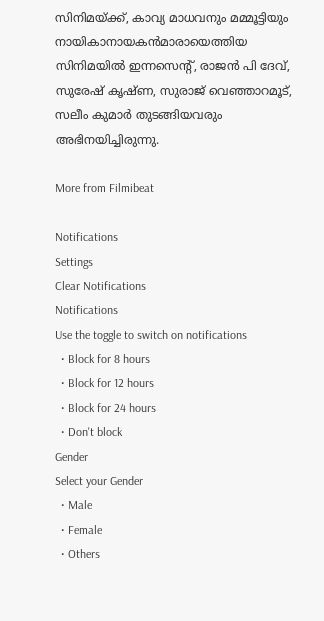സിനിമയ്ക്ക്, കാവ്യ മാധവനും മമ്മൂട്ടിയും നായികാനായകന്‍മാരായെത്തിയ സിനിമയില്‍ ഇന്നസെന്റ്, രാജന്‍ പി ദേവ്, സുരേഷ് കൃഷ്ണ, സുരാജ് വെഞ്ഞാറമൂട്, സലീം കുമാര്‍ തുടങ്ങിയവരും അഭിനയിച്ചിരുന്നു.

More from Filmibeat

Notifications
Settings
Clear Notifications
Notifications
Use the toggle to switch on notifications
  • Block for 8 hours
  • Block for 12 hours
  • Block for 24 hours
  • Don't block
Gender
Select your Gender
  • Male
  • Female
  • Others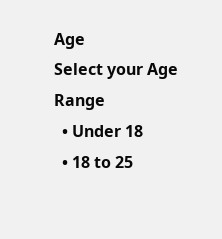Age
Select your Age Range
  • Under 18
  • 18 to 25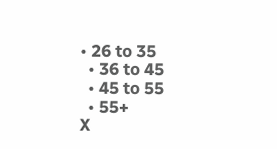• 26 to 35
  • 36 to 45
  • 45 to 55
  • 55+
X